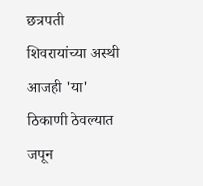छत्रपती शिवरायांच्या अस्थी आजही 'या' ठिकाणी ठेवल्यात जपून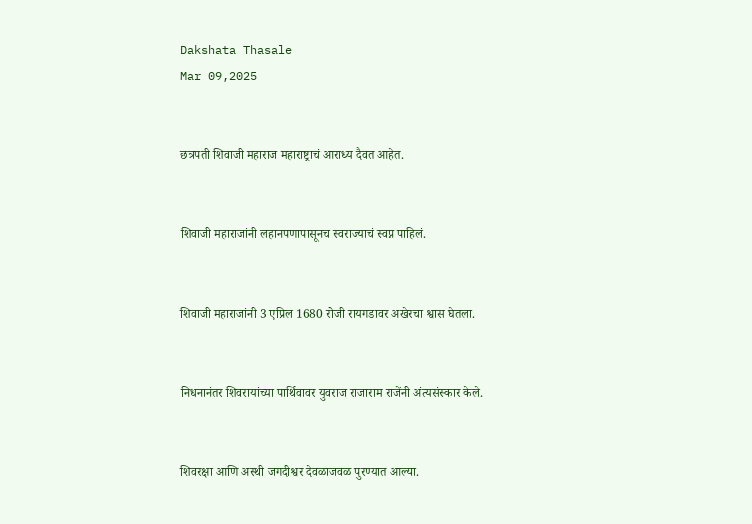Dakshata Thasale
Mar 09,2025


छत्रपती शिवाजी महाराज महाराष्ट्राचं आराध्य दैवत आहेत.


शिवाजी महाराजांनी लहानपणापासूनच स्वराज्याचं स्वप्न पाहिलं.


शिवाजी महाराजांनी 3 एप्रिल 1680 रोजी रायगडावर अखेरचा श्वास घेतला.


निधनानंतर शिवरायांच्या पार्थिवावर युवराज राजाराम राजेंनी अंत्यसंस्कार केले.


शिवरक्षा आणि अस्थी जगदीश्वर देवळाजवळ पुरण्यात आल्या.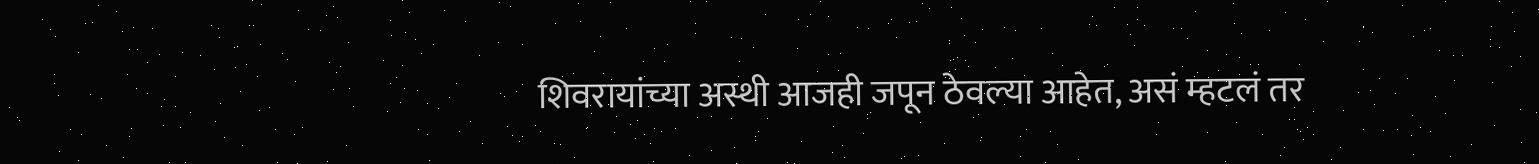शिवरायांच्या अस्थी आजही जपून ठेवल्या आहेत, असं म्हटलं तर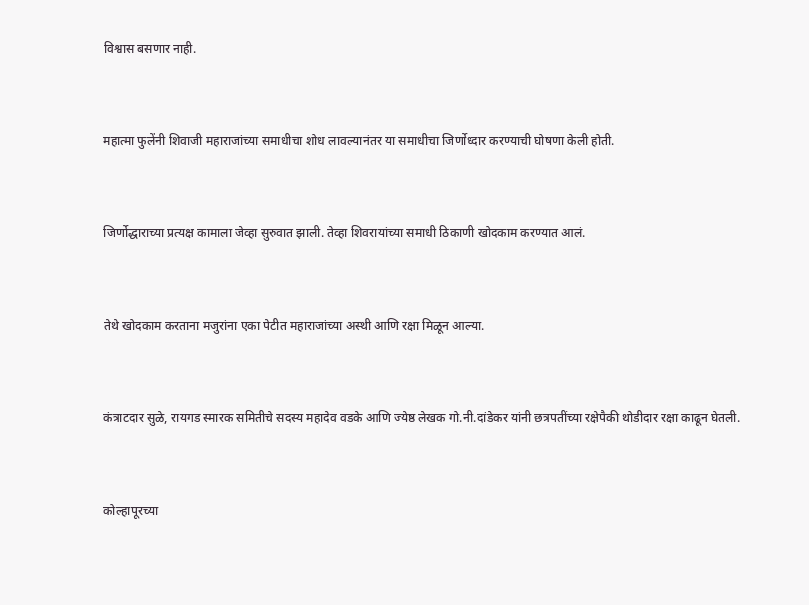विश्वास बसणार नाही.


महात्मा फुलेंनी शिवाजी महाराजांच्या समाधीचा शोध लावल्यानंतर या समाधीचा जिर्णोध्दार करण्याची घोषणा केली होती.


जिर्णोद्धाराच्या प्रत्यक्ष कामाला जेव्हा सुरुवात झाली. तेव्हा शिवरायांच्या समाधी ठिकाणी खोदकाम करण्यात आलं.


तेथे खोदकाम करताना मजुरांना एका पेटीत महाराजांच्या अस्थी आणि रक्षा मिळून आल्या.


कंत्राटदार सुळे, रायगड स्मारक समितीचे सदस्य महादेव वडके आणि ज्येष्ठ लेखक गो.नी.दांडेकर यांनी छत्रपतींच्या रक्षेपैकी थोडीदार रक्षा काढून घेतली.


कोल्हापूरच्या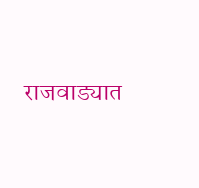राजवाड्यात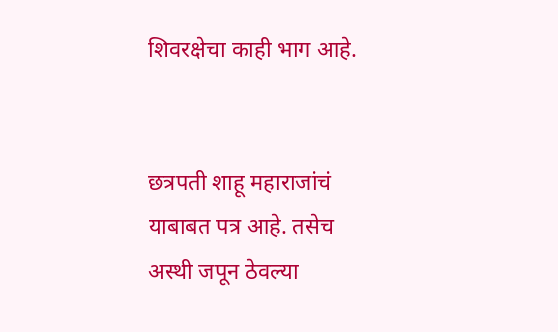शिवरक्षेचा काही भाग आहे.


छत्रपती शाहू महाराजांचं याबाबत पत्र आहे. तसेच अस्थी जपून ठेवल्या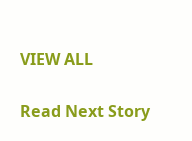VIEW ALL

Read Next Story